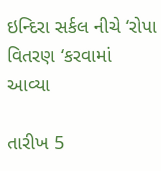ઇન્દિરા સર્કલ નીચે ‘રોપા વિતરણ ‘કરવામાં આવ્યા

તારીખ 5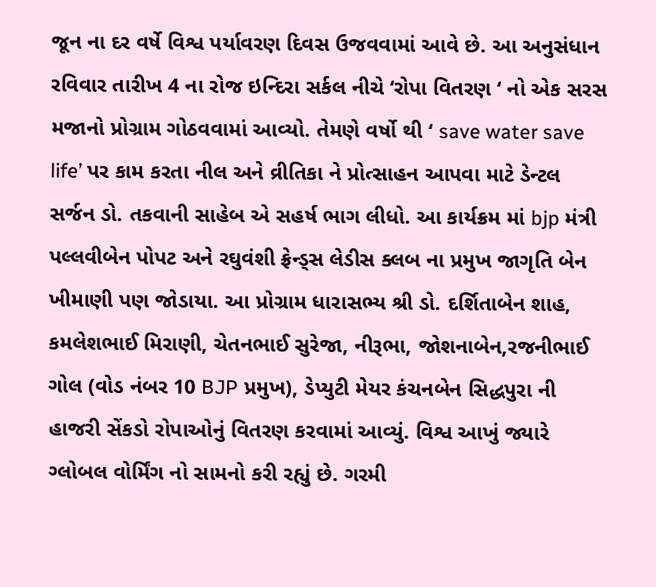જૂન ના દર વર્ષે વિશ્વ પર્યાવરણ દિવસ ઉજવવામાં આવે છે. આ અનુસંધાન રવિવાર તારીખ 4 ના રોજ ઇન્દિરા સર્કલ નીચે ‘રોપા વિતરણ ‘ નો એક સરસ મજાનો પ્રોગ્રામ ગોઠવવામાં આવ્યો. તેમણે વર્ષો થી ‘ save water save life’ પર કામ કરતા નીલ અને વ્રીતિકા ને પ્રોત્સાહન આપવા માટે ડેન્ટલ સર્જન ડો. તકવાની સાહેબ એ સહર્ષ ભાગ લીધો. આ કાર્યક્રમ માં bjp મંત્રી પલ્લવીબેન પોપટ અને રઘુવંશી ફ્રેન્ડ્સ લેડીસ ક્લબ ના પ્રમુખ જાગૃતિ બેન ખીમાણી પણ જોડાયા. આ પ્રોગ્રામ ધારાસભ્ય શ્રી ડો. દર્શિતાબેન શાહ, કમલેશભાઈ મિરાણી, ચેતનભાઈ સુરેજા, નીરૂભા, જોશનાબેન,રજનીભાઈ ગોલ (વોડ નંબર 10 BJP પ્રમુખ), ડેપ્યુટી મેયર કંચનબેન સિદ્ધપુરા ની હાજરી સેંકડો રોપાઓનું વિતરણ કરવામાં આવ્યું. વિશ્વ આખું જ્યારે ગ્લોબલ વોર્મિંગ નો સામનો કરી રહ્યું છે. ગરમી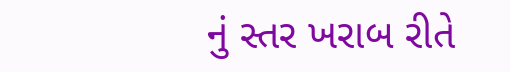નું સ્તર ખરાબ રીતે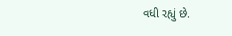વધી રહ્યું છે.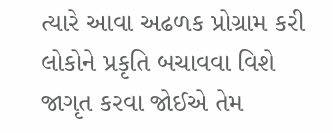ત્યારે આવા અઢળક પ્રોગ્રામ કરી લોકોને પ્રકૃતિ બચાવવા વિશે જાગૃત કરવા જોઈએ તેમ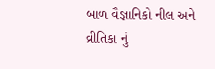બાળ વૈજ્ઞાનિકો નીલ અને વ્રીતિકા નું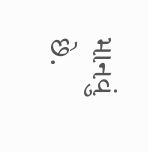માનવું છે.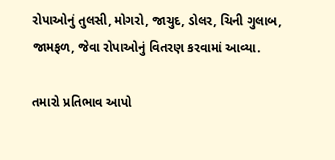રોપાઓનું તુલસી, મોગરો, જાચુદ, ડોલર, ચિની ગુલાબ, જામફળ, જેવા રોપાઓનું વિતરણ કરવામાં આવ્યા.

તમારો પ્રતિભાવ આપો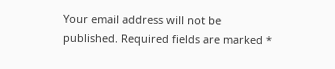Your email address will not be published. Required fields are marked *